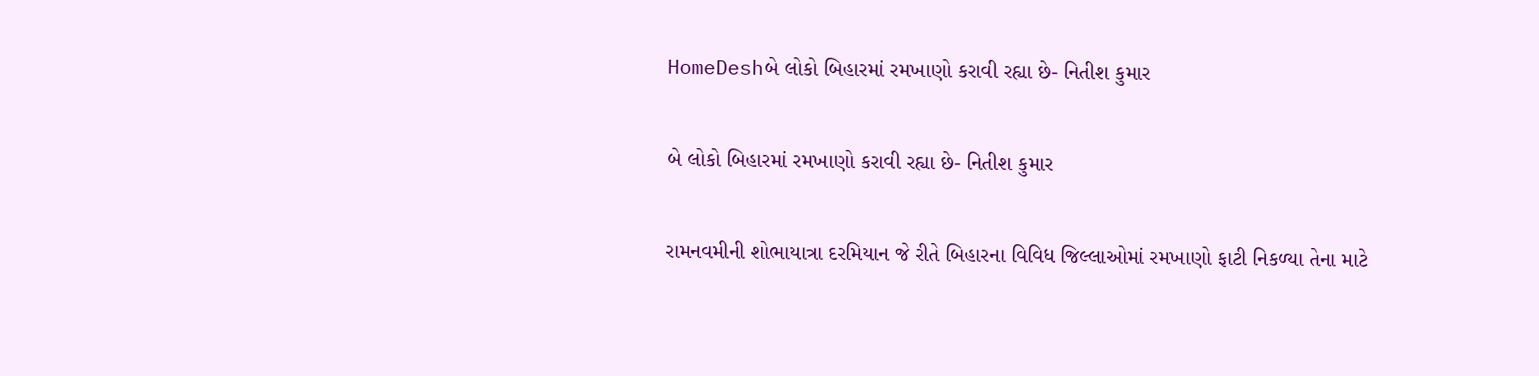HomeDeshબે લોકો બિહારમાં રમખાણો કરાવી રહ્યા છે- નિતીશ કુમાર

બે લોકો બિહારમાં રમખાણો કરાવી રહ્યા છે- નિતીશ કુમાર

રામનવમીની શોભાયાત્રા દરમિયાન જે રીતે બિહારના વિવિધ જિલ્લાઓમાં રમખાણો ફાટી નિકળ્યા તેના માટે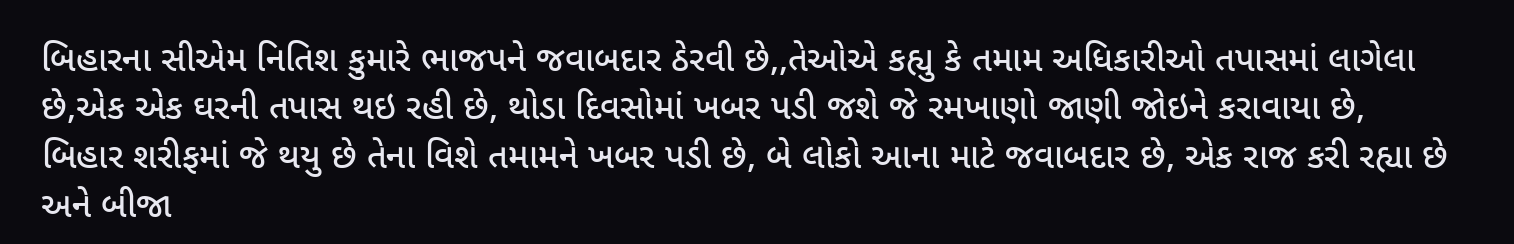બિહારના સીએમ નિતિશ કુમારે ભાજપને જવાબદાર ઠેરવી છે,,તેઓએ કહ્યુ કે તમામ અધિકારીઓ તપાસમાં લાગેલા છે,એક એક ઘરની તપાસ થઇ રહી છે, થોડા દિવસોમાં ખબર પડી જશે જે રમખાણો જાણી જોઇને કરાવાયા છે, બિહાર શરીફમાં જે થયુ છે તેના વિશે તમામને ખબર પડી છે, બે લોકો આના માટે જવાબદાર છે, એક રાજ કરી રહ્યા છે અને બીજા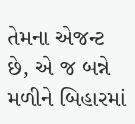તેમના એજન્ટ છે, એ જ બન્ને મળીને બિહારમાં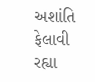અશાંતિ ફેલાવી રહ્યા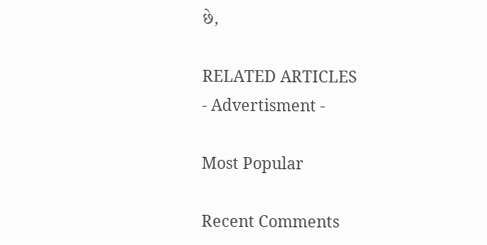છે,

RELATED ARTICLES
- Advertisment -

Most Popular

Recent Comments